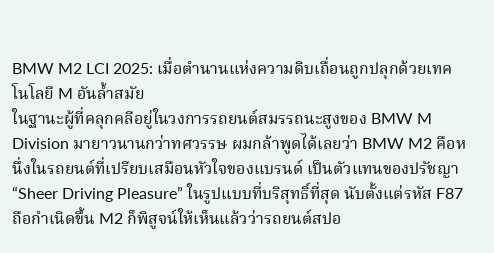BMW M2 LCI 2025: เมื่อตำนานแห่งความดิบเถื่อนถูกปลุกด้วยเทคโนโลยี M อันล้ำสมัย
ในฐานะผู้ที่คลุกคลีอยู่ในวงการรถยนต์สมรรถนะสูงของ BMW M Division มายาวนานกว่าทศวรรษ ผมกล้าพูดได้เลยว่า BMW M2 คือหนึ่งในรถยนต์ที่เปรียบเสมือนหัวใจของแบรนด์ เป็นตัวแทนของปรัชญา “Sheer Driving Pleasure” ในรูปแบบที่บริสุทธิ์ที่สุด นับตั้งแต่รหัส F87 ถือกำเนิดขึ้น M2 ก็พิสูจน์ให้เห็นแล้วว่ารถยนต์สปอ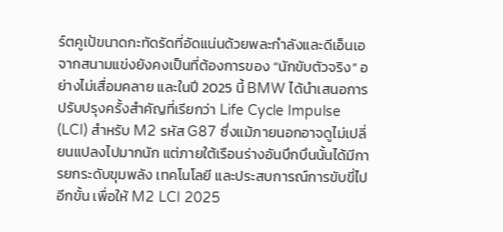ร์ตคูเป้ขนาดกะทัดรัดที่อัดแน่นด้วยพละกำลังและดีเอ็นเอจากสนามแข่งยังคงเป็นที่ต้องการของ “นักขับตัวจริง” อย่างไม่เสื่อมคลาย และในปี 2025 นี้ BMW ได้นำเสนอการปรับปรุงครั้งสำคัญที่เรียกว่า Life Cycle Impulse (LCI) สำหรับ M2 รหัส G87 ซึ่งแม้ภายนอกอาจดูไม่เปลี่ยนแปลงไปมากนัก แต่ภายใต้เรือนร่างอันบึกบึนนั้นได้มีการยกระดับขุมพลัง เทคโนโลยี และประสบการณ์การขับขี่ไปอีกขั้น เพื่อให้ M2 LCI 2025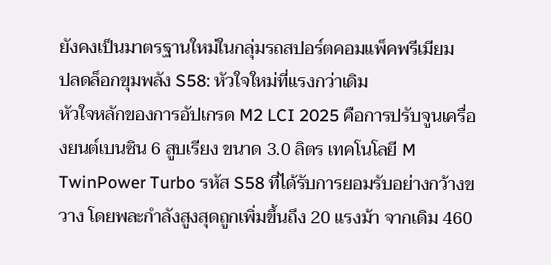ยังคงเป็นมาตรฐานใหม่ในกลุ่มรถสปอร์ตคอมแพ็คพรีเมียม
ปลดล็อกขุมพลัง S58: หัวใจใหม่ที่แรงกว่าเดิม
หัวใจหลักของการอัปเกรด M2 LCI 2025 คือการปรับจูนเครื่องยนต์เบนซิน 6 สูบเรียง ขนาด 3.0 ลิตร เทคโนโลยี M TwinPower Turbo รหัส S58 ที่ได้รับการยอมรับอย่างกว้างขวาง โดยพละกำลังสูงสุดถูกเพิ่มขึ้นถึง 20 แรงม้า จากเดิม 460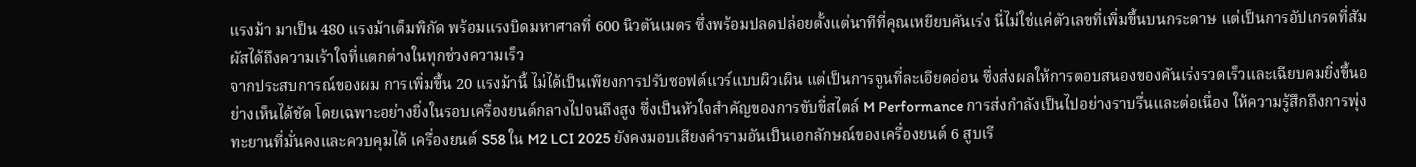แรงม้า มาเป็น 480 แรงม้าเต็มพิกัด พร้อมแรงบิดมหาศาลที่ 600 นิวตันเมตร ซึ่งพร้อมปลดปล่อยตั้งแต่นาทีที่คุณเหยียบคันเร่ง นี่ไม่ใช่แค่ตัวเลขที่เพิ่มขึ้นบนกระดาษ แต่เป็นการอัปเกรดที่สัมผัสได้ถึงความเร้าใจที่แตกต่างในทุกช่วงความเร็ว
จากประสบการณ์ของผม การเพิ่มขึ้น 20 แรงม้านี้ ไม่ได้เป็นเพียงการปรับซอฟต์แวร์แบบผิวเผิน แต่เป็นการจูนที่ละเอียดอ่อน ซึ่งส่งผลให้การตอบสนองของคันเร่งรวดเร็วและเฉียบคมยิ่งขึ้นอย่างเห็นได้ชัด โดยเฉพาะอย่างยิ่งในรอบเครื่องยนต์กลางไปจนถึงสูง ซึ่งเป็นหัวใจสำคัญของการขับขี่สไตล์ M Performance การส่งกำลังเป็นไปอย่างราบรื่นและต่อเนื่อง ให้ความรู้สึกถึงการพุ่งทะยานที่มั่นคงและควบคุมได้ เครื่องยนต์ S58 ใน M2 LCI 2025 ยังคงมอบเสียงคำรามอันเป็นเอกลักษณ์ของเครื่องยนต์ 6 สูบเรี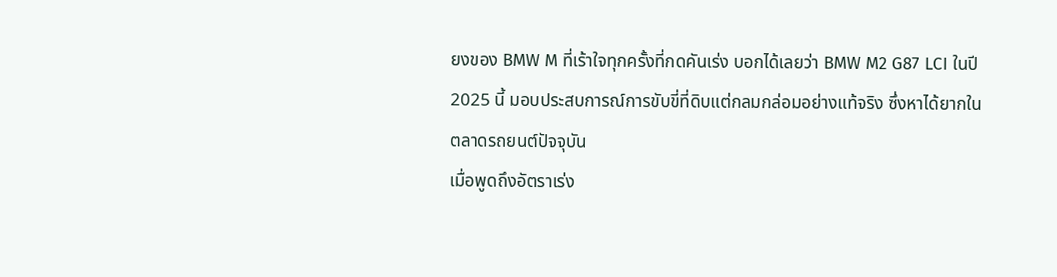ยงของ BMW M ที่เร้าใจทุกครั้งที่กดคันเร่ง บอกได้เลยว่า BMW M2 G87 LCI ในปี 2025 นี้ มอบประสบการณ์การขับขี่ที่ดิบแต่กลมกล่อมอย่างแท้จริง ซึ่งหาได้ยากในตลาดรถยนต์ปัจจุบัน
เมื่อพูดถึงอัตราเร่ง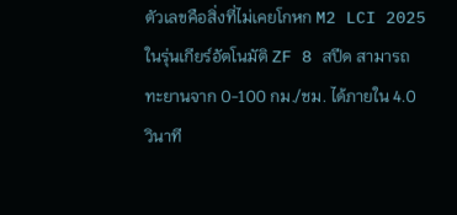ตัวเลขคือสิ่งที่ไม่เคยโกหก M2 LCI 2025 ในรุ่นเกียร์อัตโนมัติ ZF 8 สปีด สามารถทะยานจาก 0-100 กม./ชม. ได้ภายใน 4.0 วินาที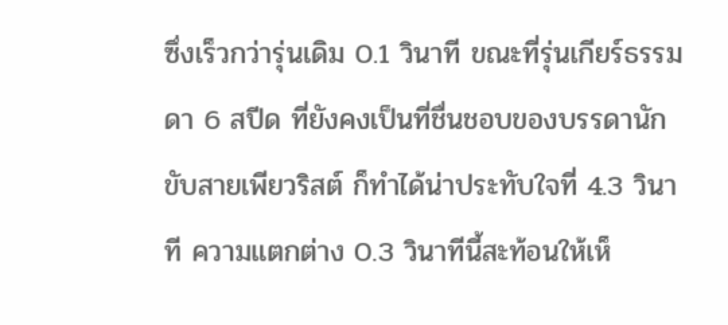ซึ่งเร็วกว่ารุ่นเดิม 0.1 วินาที ขณะที่รุ่นเกียร์ธรรมดา 6 สปีด ที่ยังคงเป็นที่ชื่นชอบของบรรดานักขับสายเพียวริสต์ ก็ทำได้น่าประทับใจที่ 4.3 วินาที ความแตกต่าง 0.3 วินาทีนี้สะท้อนให้เห็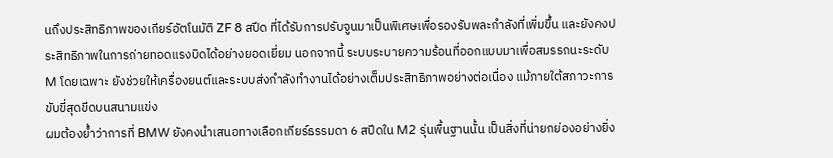นถึงประสิทธิภาพของเกียร์อัตโนมัติ ZF 8 สปีด ที่ได้รับการปรับจูนมาเป็นพิเศษเพื่อรองรับพละกำลังที่เพิ่มขึ้น และยังคงประสิทธิภาพในการถ่ายทอดแรงบิดได้อย่างยอดเยี่ยม นอกจากนี้ ระบบระบายความร้อนที่ออกแบบมาเพื่อสมรรถนะระดับ M โดยเฉพาะ ยังช่วยให้เครื่องยนต์และระบบส่งกำลังทำงานได้อย่างเต็มประสิทธิภาพอย่างต่อเนื่อง แม้ภายใต้สภาวะการขับขี่สุดขีดบนสนามแข่ง
ผมต้องย้ำว่าการที่ BMW ยังคงนำเสนอทางเลือกเกียร์ธรรมดา 6 สปีดใน M2 รุ่นพื้นฐานนั้น เป็นสิ่งที่น่ายกย่องอย่างยิ่ง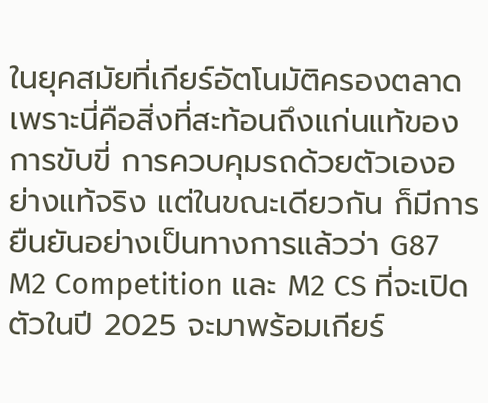ในยุคสมัยที่เกียร์อัตโนมัติครองตลาด เพราะนี่คือสิ่งที่สะท้อนถึงแก่นแท้ของการขับขี่ การควบคุมรถด้วยตัวเองอย่างแท้จริง แต่ในขณะเดียวกัน ก็มีการยืนยันอย่างเป็นทางการแล้วว่า G87 M2 Competition และ M2 CS ที่จะเปิดตัวในปี 2025 จะมาพร้อมเกียร์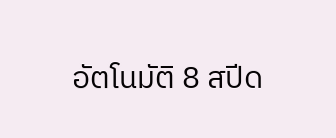อัตโนมัติ 8 สปีด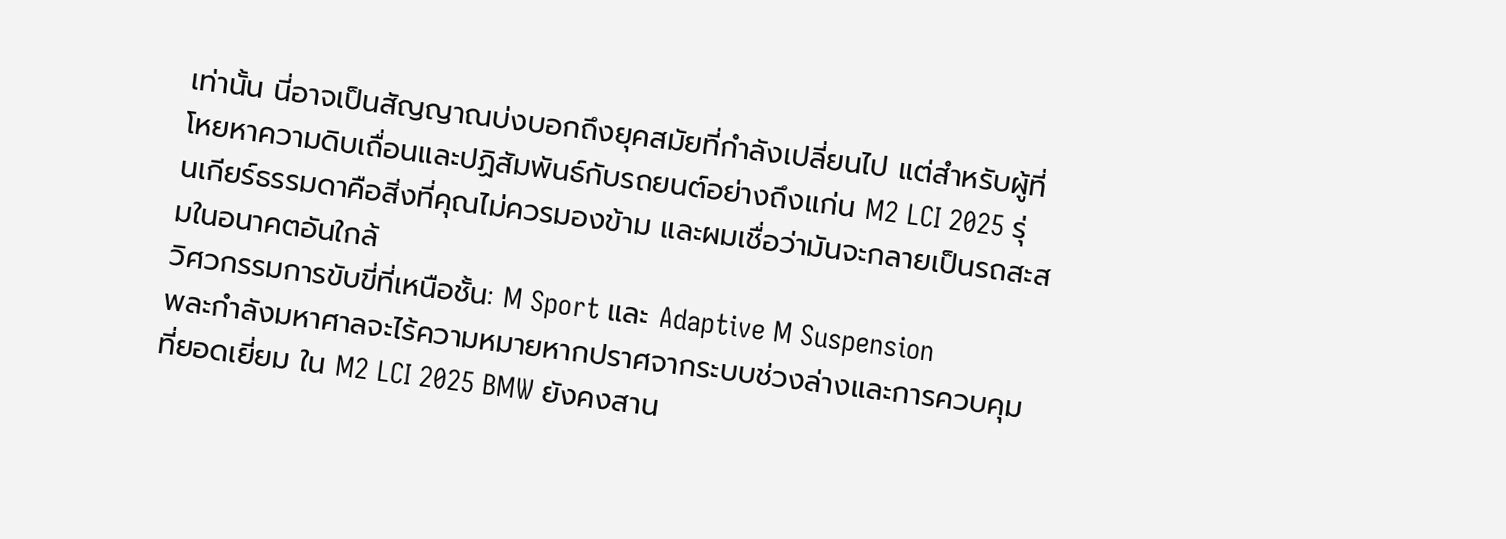เท่านั้น นี่อาจเป็นสัญญาณบ่งบอกถึงยุคสมัยที่กำลังเปลี่ยนไป แต่สำหรับผู้ที่โหยหาความดิบเถื่อนและปฏิสัมพันธ์กับรถยนต์อย่างถึงแก่น M2 LCI 2025 รุ่นเกียร์ธรรมดาคือสิ่งที่คุณไม่ควรมองข้าม และผมเชื่อว่ามันจะกลายเป็นรถสะสมในอนาคตอันใกล้
วิศวกรรมการขับขี่ที่เหนือชั้น: M Sport และ Adaptive M Suspension
พละกำลังมหาศาลจะไร้ความหมายหากปราศจากระบบช่วงล่างและการควบคุมที่ยอดเยี่ยม ใน M2 LCI 2025 BMW ยังคงสาน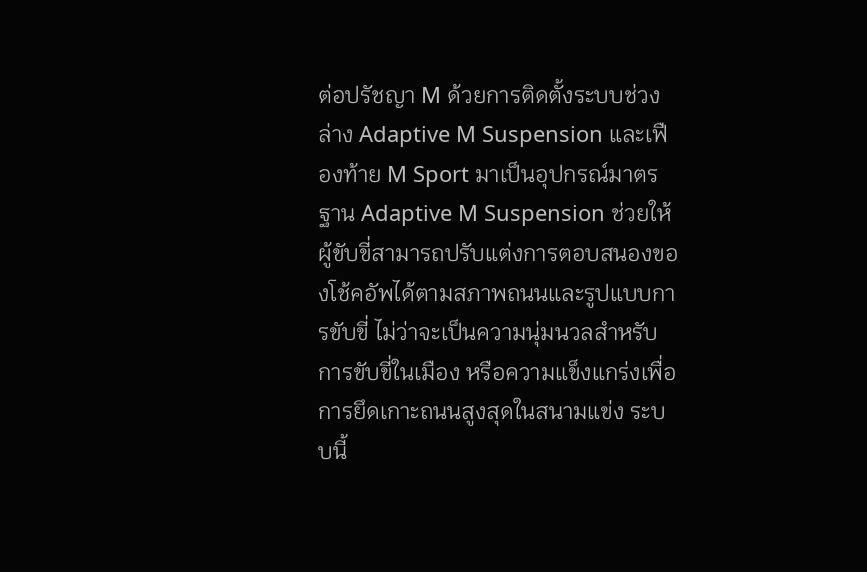ต่อปรัชญา M ด้วยการติดตั้งระบบช่วงล่าง Adaptive M Suspension และเฟืองท้าย M Sport มาเป็นอุปกรณ์มาตรฐาน Adaptive M Suspension ช่วยให้ผู้ขับขี่สามารถปรับแต่งการตอบสนองของโช้คอัพได้ตามสภาพถนนและรูปแบบการขับขี่ ไม่ว่าจะเป็นความนุ่มนวลสำหรับการขับขี่ในเมือง หรือความแข็งแกร่งเพื่อการยึดเกาะถนนสูงสุดในสนามแข่ง ระบบนี้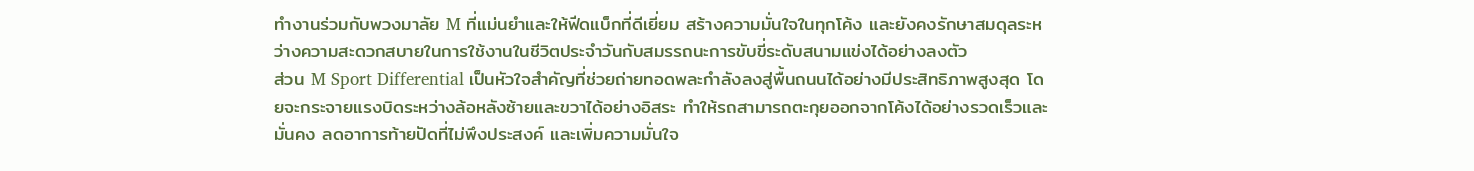ทำงานร่วมกับพวงมาลัย M ที่แม่นยำและให้ฟีดแบ็กที่ดีเยี่ยม สร้างความมั่นใจในทุกโค้ง และยังคงรักษาสมดุลระหว่างความสะดวกสบายในการใช้งานในชีวิตประจำวันกับสมรรถนะการขับขี่ระดับสนามแข่งได้อย่างลงตัว
ส่วน M Sport Differential เป็นหัวใจสำคัญที่ช่วยถ่ายทอดพละกำลังลงสู่พื้นถนนได้อย่างมีประสิทธิภาพสูงสุด โดยจะกระจายแรงบิดระหว่างล้อหลังซ้ายและขวาได้อย่างอิสระ ทำให้รถสามารถตะกุยออกจากโค้งได้อย่างรวดเร็วและมั่นคง ลดอาการท้ายปัดที่ไม่พึงประสงค์ และเพิ่มความมั่นใจ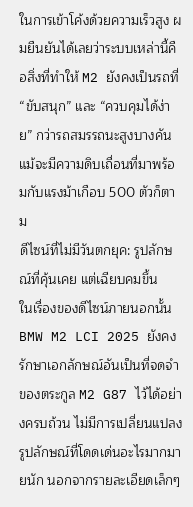ในการเข้าโค้งด้วยความเร็วสูง ผมยืนยันได้เลยว่าระบบเหล่านี้คือสิ่งที่ทำให้ M2 ยังคงเป็นรถที่ “ขับสนุก” และ “ควบคุมได้ง่าย” กว่ารถสมรรถนะสูงบางคัน แม้จะมีความดิบเถื่อนที่มาพร้อมกับแรงม้าเกือบ 500 ตัวก็ตาม
ดีไซน์ที่ไม่มีวันตกยุค: รูปลักษณ์ที่คุ้นเคย แต่เฉียบคมขึ้น
ในเรื่องของดีไซน์ภายนอกนั้น BMW M2 LCI 2025 ยังคงรักษาเอกลักษณ์อันเป็นที่จดจำของตระกูล M2 G87 ไว้ได้อย่างครบถ้วน ไม่มีการเปลี่ยนแปลงรูปลักษณ์ที่โดดเด่นอะไรมากมายนัก นอกจากรายละเอียดเล็กๆ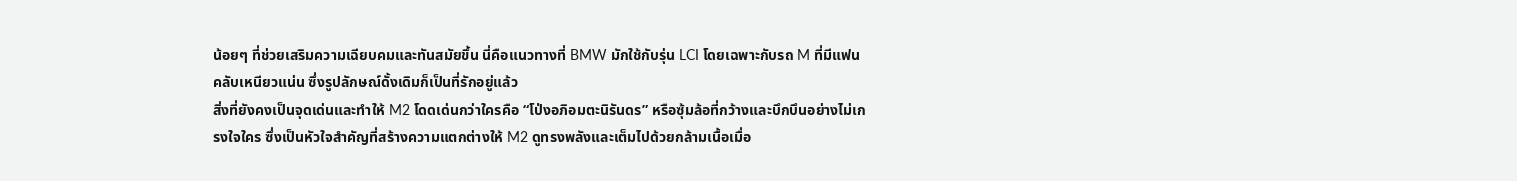น้อยๆ ที่ช่วยเสริมความเฉียบคมและทันสมัยขึ้น นี่คือแนวทางที่ BMW มักใช้กับรุ่น LCI โดยเฉพาะกับรถ M ที่มีแฟนคลับเหนียวแน่น ซึ่งรูปลักษณ์ดั้งเดิมก็เป็นที่รักอยู่แล้ว
สิ่งที่ยังคงเป็นจุดเด่นและทำให้ M2 โดดเด่นกว่าใครคือ “โป่งอภิอมตะนิรันดร” หรือซุ้มล้อที่กว้างและบึกบึนอย่างไม่เกรงใจใคร ซึ่งเป็นหัวใจสำคัญที่สร้างความแตกต่างให้ M2 ดูทรงพลังและเต็มไปด้วยกล้ามเนื้อเมื่อ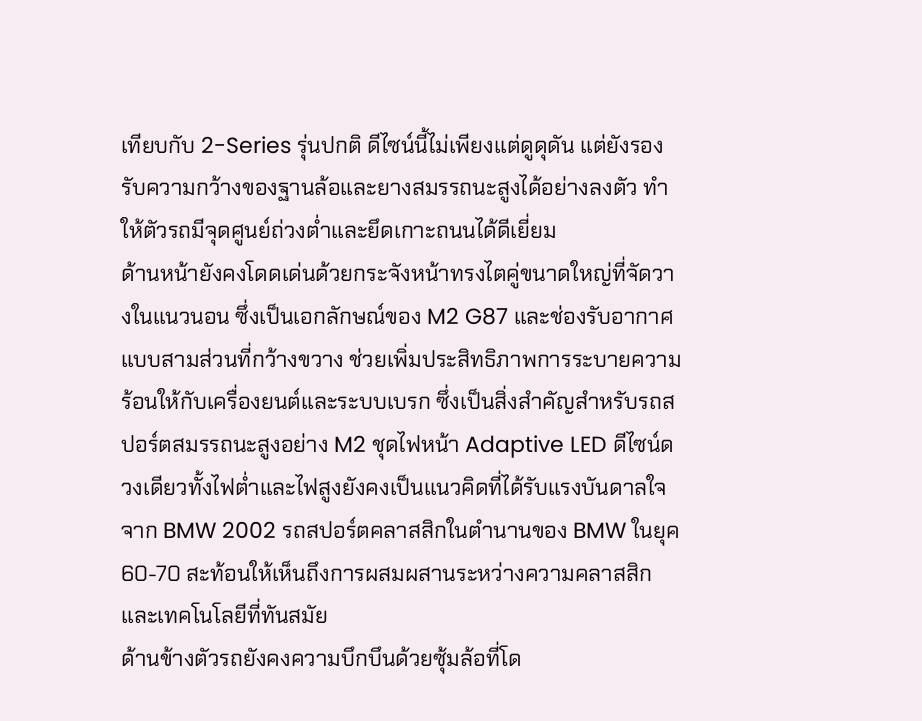เทียบกับ 2-Series รุ่นปกติ ดีไซน์นี้ไม่เพียงแต่ดูดุดัน แต่ยังรองรับความกว้างของฐานล้อและยางสมรรถนะสูงได้อย่างลงตัว ทำให้ตัวรถมีจุดศูนย์ถ่วงต่ำและยึดเกาะถนนได้ดีเยี่ยม
ด้านหน้ายังคงโดดเด่นด้วยกระจังหน้าทรงไตคู่ขนาดใหญ่ที่จัดวางในแนวนอน ซึ่งเป็นเอกลักษณ์ของ M2 G87 และช่องรับอากาศแบบสามส่วนที่กว้างขวาง ช่วยเพิ่มประสิทธิภาพการระบายความร้อนให้กับเครื่องยนต์และระบบเบรก ซึ่งเป็นสิ่งสำคัญสำหรับรถสปอร์ตสมรรถนะสูงอย่าง M2 ชุดไฟหน้า Adaptive LED ดีไซน์ดวงเดียวทั้งไฟต่ำและไฟสูงยังคงเป็นแนวคิดที่ได้รับแรงบันดาลใจจาก BMW 2002 รถสปอร์ตคลาสสิกในตำนานของ BMW ในยุค 60-70 สะท้อนให้เห็นถึงการผสมผสานระหว่างความคลาสสิกและเทคโนโลยีที่ทันสมัย
ด้านข้างตัวรถยังคงความบึกบึนด้วยซุ้มล้อที่โด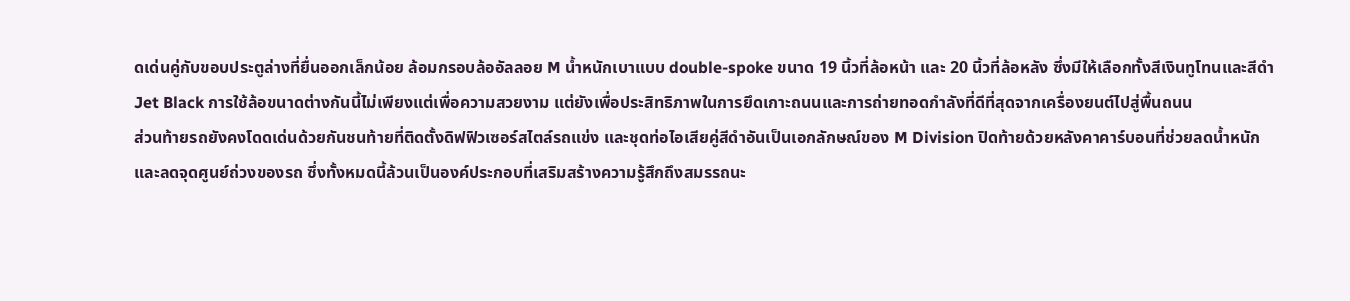ดเด่นคู่กับขอบประตูล่างที่ยื่นออกเล็กน้อย ล้อมกรอบล้ออัลลอย M น้ำหนักเบาแบบ double-spoke ขนาด 19 นิ้วที่ล้อหน้า และ 20 นิ้วที่ล้อหลัง ซึ่งมีให้เลือกทั้งสีเงินทูโทนและสีดำ Jet Black การใช้ล้อขนาดต่างกันนี้ไม่เพียงแต่เพื่อความสวยงาม แต่ยังเพื่อประสิทธิภาพในการยึดเกาะถนนและการถ่ายทอดกำลังที่ดีที่สุดจากเครื่องยนต์ไปสู่พื้นถนน
ส่วนท้ายรถยังคงโดดเด่นด้วยกันชนท้ายที่ติดตั้งดิฟฟิวเซอร์สไตล์รถแข่ง และชุดท่อไอเสียคู่สีดำอันเป็นเอกลักษณ์ของ M Division ปิดท้ายด้วยหลังคาคาร์บอนที่ช่วยลดน้ำหนักและลดจุดศูนย์ถ่วงของรถ ซึ่งทั้งหมดนี้ล้วนเป็นองค์ประกอบที่เสริมสร้างความรู้สึกถึงสมรรถนะ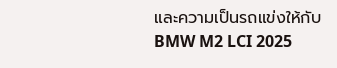และความเป็นรถแข่งให้กับ BMW M2 LCI 2025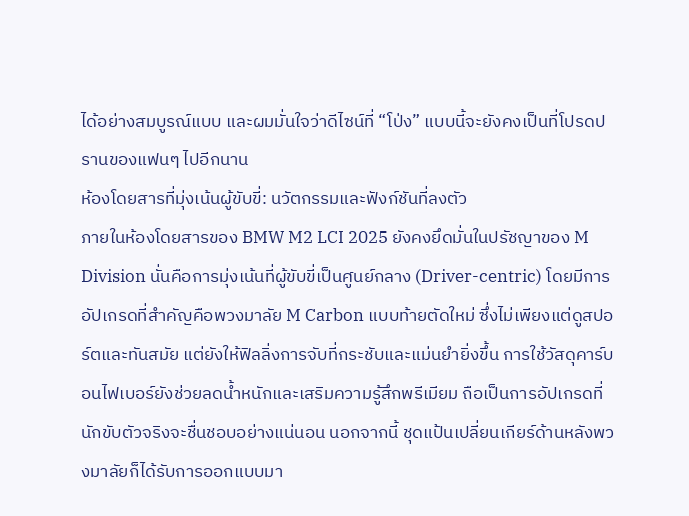ได้อย่างสมบูรณ์แบบ และผมมั่นใจว่าดีไซน์ที่ “โป่ง” แบบนี้จะยังคงเป็นที่โปรดปรานของแฟนๆ ไปอีกนาน
ห้องโดยสารที่มุ่งเน้นผู้ขับขี่: นวัตกรรมและฟังก์ชันที่ลงตัว
ภายในห้องโดยสารของ BMW M2 LCI 2025 ยังคงยึดมั่นในปรัชญาของ M Division นั่นคือการมุ่งเน้นที่ผู้ขับขี่เป็นศูนย์กลาง (Driver-centric) โดยมีการอัปเกรดที่สำคัญคือพวงมาลัย M Carbon แบบท้ายตัดใหม่ ซึ่งไม่เพียงแต่ดูสปอร์ตและทันสมัย แต่ยังให้ฟิลลิ่งการจับที่กระชับและแม่นยำยิ่งขึ้น การใช้วัสดุคาร์บอนไฟเบอร์ยังช่วยลดน้ำหนักและเสริมความรู้สึกพรีเมียม ถือเป็นการอัปเกรดที่นักขับตัวจริงจะชื่นชอบอย่างแน่นอน นอกจากนี้ ชุดแป้นเปลี่ยนเกียร์ด้านหลังพวงมาลัยก็ได้รับการออกแบบมา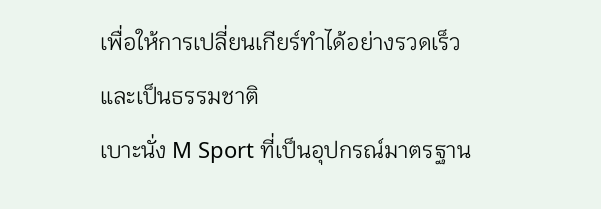เพื่อให้การเปลี่ยนเกียร์ทำได้อย่างรวดเร็วและเป็นธรรมชาติ
เบาะนั่ง M Sport ที่เป็นอุปกรณ์มาตรฐาน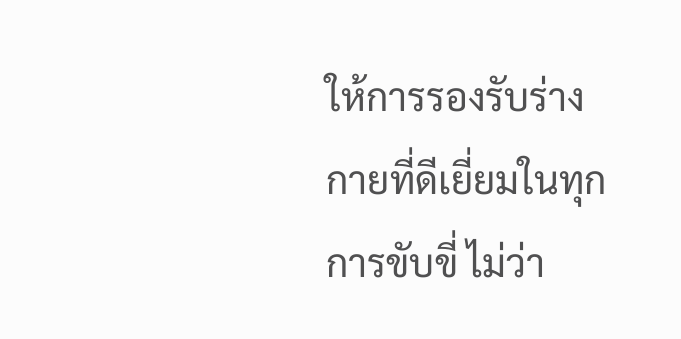ให้การรองรับร่างกายที่ดีเยี่ยมในทุกการขับขี่ ไม่ว่า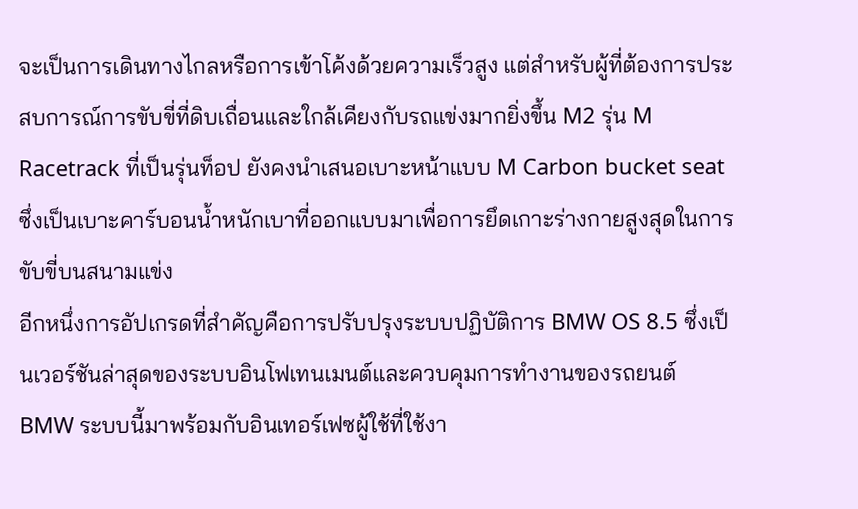จะเป็นการเดินทางไกลหรือการเข้าโค้งด้วยความเร็วสูง แต่สำหรับผู้ที่ต้องการประสบการณ์การขับขี่ที่ดิบเถื่อนและใกล้เคียงกับรถแข่งมากยิ่งขึ้น M2 รุ่น M Racetrack ที่เป็นรุ่นท็อป ยังคงนำเสนอเบาะหน้าแบบ M Carbon bucket seat ซึ่งเป็นเบาะคาร์บอนน้ำหนักเบาที่ออกแบบมาเพื่อการยึดเกาะร่างกายสูงสุดในการขับขี่บนสนามแข่ง
อีกหนึ่งการอัปเกรดที่สำคัญคือการปรับปรุงระบบปฏิบัติการ BMW OS 8.5 ซึ่งเป็นเวอร์ชันล่าสุดของระบบอินโฟเทนเมนต์และควบคุมการทำงานของรถยนต์ BMW ระบบนี้มาพร้อมกับอินเทอร์เฟซผู้ใช้ที่ใช้งา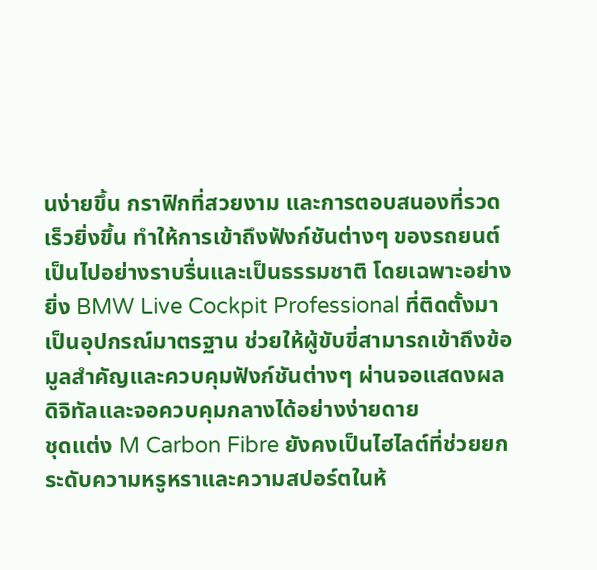นง่ายขึ้น กราฟิกที่สวยงาม และการตอบสนองที่รวดเร็วยิ่งขึ้น ทำให้การเข้าถึงฟังก์ชันต่างๆ ของรถยนต์เป็นไปอย่างราบรื่นและเป็นธรรมชาติ โดยเฉพาะอย่างยิ่ง BMW Live Cockpit Professional ที่ติดตั้งมาเป็นอุปกรณ์มาตรฐาน ช่วยให้ผู้ขับขี่สามารถเข้าถึงข้อมูลสำคัญและควบคุมฟังก์ชันต่างๆ ผ่านจอแสดงผลดิจิทัลและจอควบคุมกลางได้อย่างง่ายดาย
ชุดแต่ง M Carbon Fibre ยังคงเป็นไฮไลต์ที่ช่วยยกระดับความหรูหราและความสปอร์ตในห้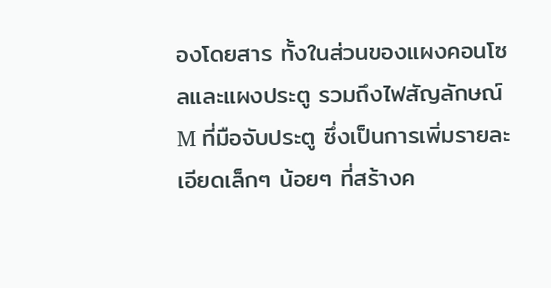องโดยสาร ทั้งในส่วนของแผงคอนโซลและแผงประตู รวมถึงไฟสัญลักษณ์ M ที่มือจับประตู ซึ่งเป็นการเพิ่มรายละเอียดเล็กๆ น้อยๆ ที่สร้างค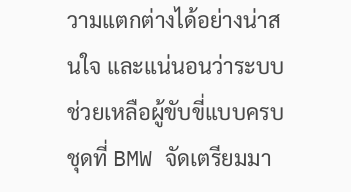วามแตกต่างได้อย่างน่าสนใจ และแน่นอนว่าระบบช่วยเหลือผู้ขับขี่แบบครบชุดที่ BMW จัดเตรียมมา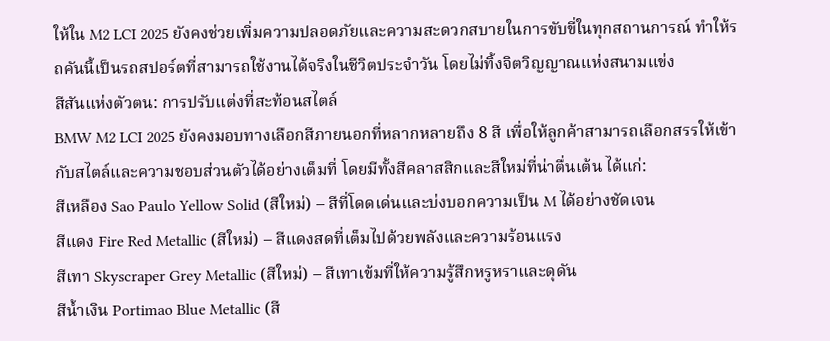ให้ใน M2 LCI 2025 ยังคงช่วยเพิ่มความปลอดภัยและความสะดวกสบายในการขับขี่ในทุกสถานการณ์ ทำให้รถคันนี้เป็นรถสปอร์ตที่สามารถใช้งานได้จริงในชีวิตประจำวัน โดยไม่ทิ้งจิตวิญญาณแห่งสนามแข่ง
สีสันแห่งตัวตน: การปรับแต่งที่สะท้อนสไตล์
BMW M2 LCI 2025 ยังคงมอบทางเลือกสีภายนอกที่หลากหลายถึง 8 สี เพื่อให้ลูกค้าสามารถเลือกสรรให้เข้ากับสไตล์และความชอบส่วนตัวได้อย่างเต็มที่ โดยมีทั้งสีคลาสสิกและสีใหม่ที่น่าตื่นเต้น ได้แก่:
สีเหลือง Sao Paulo Yellow Solid (สีใหม่) – สีที่โดดเด่นและบ่งบอกความเป็น M ได้อย่างชัดเจน
สีแดง Fire Red Metallic (สีใหม่) – สีแดงสดที่เต็มไปด้วยพลังและความร้อนแรง
สีเทา Skyscraper Grey Metallic (สีใหม่) – สีเทาเข้มที่ให้ความรู้สึกหรูหราและดุดัน
สีน้ำเงิน Portimao Blue Metallic (สี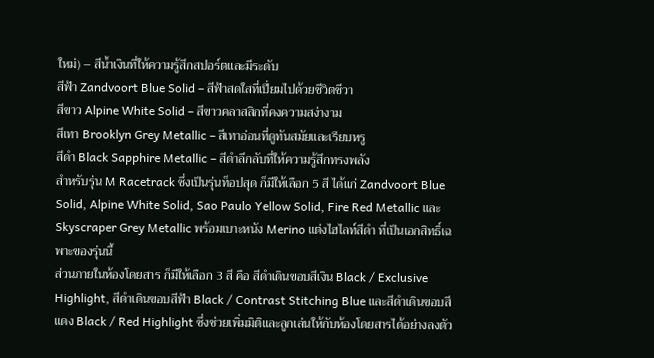ใหม่) – สีน้ำเงินที่ให้ความรู้สึกสปอร์ตและมีระดับ
สีฟ้า Zandvoort Blue Solid – สีฟ้าสดใสที่เปี่ยมไปด้วยชีวิตชีวา
สีขาว Alpine White Solid – สีขาวคลาสสิกที่คงความสง่างาม
สีเทา Brooklyn Grey Metallic – สีเทาอ่อนที่ดูทันสมัยและเรียบหรู
สีดำ Black Sapphire Metallic – สีดำลึกลับที่ให้ความรู้สึกทรงพลัง
สำหรับรุ่น M Racetrack ซึ่งเป็นรุ่นท็อปสุด ก็มีให้เลือก 5 สี ได้แก่ Zandvoort Blue Solid, Alpine White Solid, Sao Paulo Yellow Solid, Fire Red Metallic และ Skyscraper Grey Metallic พร้อมเบาะหนัง Merino แต่งไฮไลท์สีดำ ที่เป็นเอกสิทธิ์เฉพาะของรุ่นนี้
ส่วนภายในห้องโดยสาร ก็มีให้เลือก 3 สี คือ สีดำเดินขอบสีเงิน Black / Exclusive Highlight, สีดำเดินขอบสีฟ้า Black / Contrast Stitching Blue และสีดำเดินขอบสีแดง Black / Red Highlight ซึ่งช่วยเพิ่มมิติและลูกเล่นให้กับห้องโดยสารได้อย่างลงตัว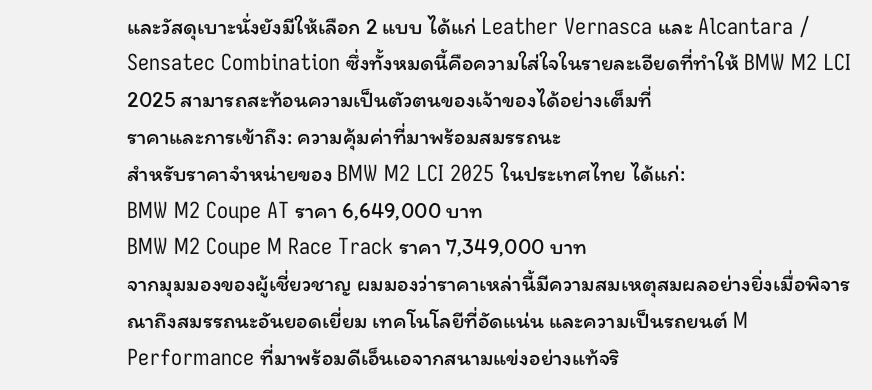และวัสดุเบาะนั่งยังมีให้เลือก 2 แบบ ได้แก่ Leather Vernasca และ Alcantara / Sensatec Combination ซึ่งทั้งหมดนี้คือความใส่ใจในรายละเอียดที่ทำให้ BMW M2 LCI 2025 สามารถสะท้อนความเป็นตัวตนของเจ้าของได้อย่างเต็มที่
ราคาและการเข้าถึง: ความคุ้มค่าที่มาพร้อมสมรรถนะ
สำหรับราคาจำหน่ายของ BMW M2 LCI 2025 ในประเทศไทย ได้แก่:
BMW M2 Coupe AT ราคา 6,649,000 บาท
BMW M2 Coupe M Race Track ราคา 7,349,000 บาท
จากมุมมองของผู้เชี่ยวชาญ ผมมองว่าราคาเหล่านี้มีความสมเหตุสมผลอย่างยิ่งเมื่อพิจารณาถึงสมรรถนะอันยอดเยี่ยม เทคโนโลยีที่อัดแน่น และความเป็นรถยนต์ M Performance ที่มาพร้อมดีเอ็นเอจากสนามแข่งอย่างแท้จริ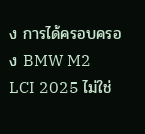ง การได้ครอบครอง BMW M2 LCI 2025 ไม่ใช่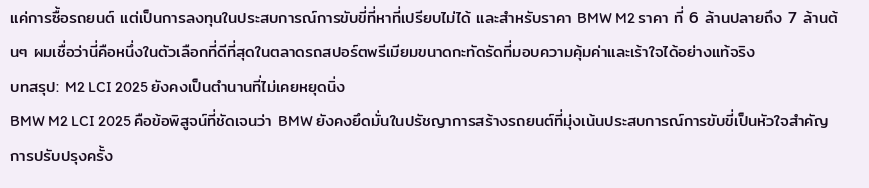แค่การซื้อรถยนต์ แต่เป็นการลงทุนในประสบการณ์การขับขี่ที่หาที่เปรียบไม่ได้ และสำหรับราคา BMW M2 ราคา ที่ 6 ล้านปลายถึง 7 ล้านต้นๆ ผมเชื่อว่านี่คือหนึ่งในตัวเลือกที่ดีที่สุดในตลาดรถสปอร์ตพรีเมียมขนาดกะทัดรัดที่มอบความคุ้มค่าและเร้าใจได้อย่างแท้จริง
บทสรุป: M2 LCI 2025 ยังคงเป็นตำนานที่ไม่เคยหยุดนิ่ง
BMW M2 LCI 2025 คือข้อพิสูจน์ที่ชัดเจนว่า BMW ยังคงยึดมั่นในปรัชญาการสร้างรถยนต์ที่มุ่งเน้นประสบการณ์การขับขี่เป็นหัวใจสำคัญ การปรับปรุงครั้ง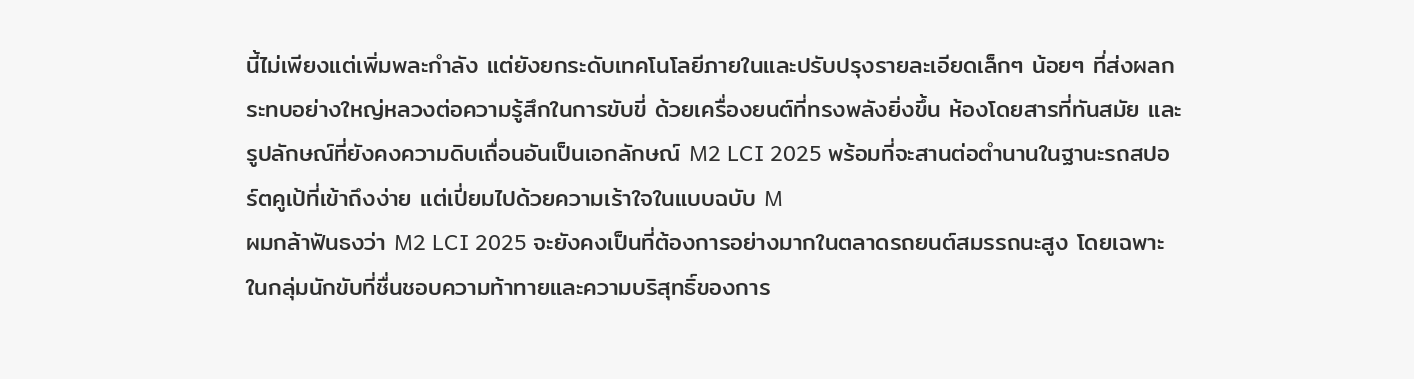นี้ไม่เพียงแต่เพิ่มพละกำลัง แต่ยังยกระดับเทคโนโลยีภายในและปรับปรุงรายละเอียดเล็กๆ น้อยๆ ที่ส่งผลกระทบอย่างใหญ่หลวงต่อความรู้สึกในการขับขี่ ด้วยเครื่องยนต์ที่ทรงพลังยิ่งขึ้น ห้องโดยสารที่ทันสมัย และรูปลักษณ์ที่ยังคงความดิบเถื่อนอันเป็นเอกลักษณ์ M2 LCI 2025 พร้อมที่จะสานต่อตำนานในฐานะรถสปอร์ตคูเป้ที่เข้าถึงง่าย แต่เปี่ยมไปด้วยความเร้าใจในแบบฉบับ M
ผมกล้าฟันธงว่า M2 LCI 2025 จะยังคงเป็นที่ต้องการอย่างมากในตลาดรถยนต์สมรรถนะสูง โดยเฉพาะในกลุ่มนักขับที่ชื่นชอบความท้าทายและความบริสุทธิ์ของการ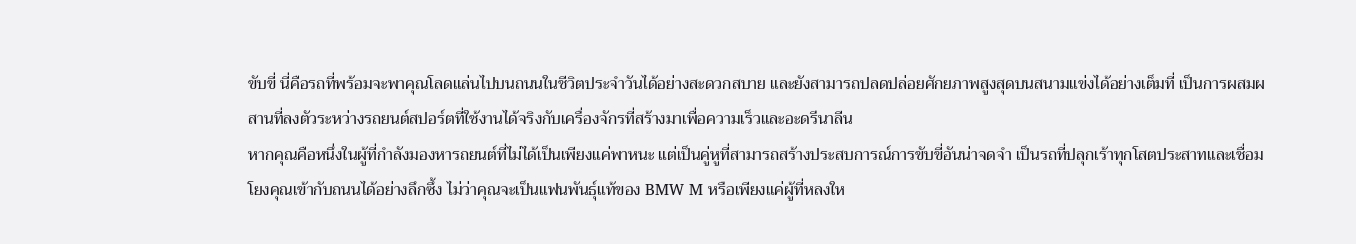ขับขี่ นี่คือรถที่พร้อมจะพาคุณโลดแล่นไปบนถนนในชีวิตประจำวันได้อย่างสะดวกสบาย และยังสามารถปลดปล่อยศักยภาพสูงสุดบนสนามแข่งได้อย่างเต็มที่ เป็นการผสมผสานที่ลงตัวระหว่างรถยนต์สปอร์ตที่ใช้งานได้จริงกับเครื่องจักรที่สร้างมาเพื่อความเร็วและอะดรีนาลีน
หากคุณคือหนึ่งในผู้ที่กำลังมองหารถยนต์ที่ไม่ได้เป็นเพียงแค่พาหนะ แต่เป็นคู่หูที่สามารถสร้างประสบการณ์การขับขี่อันน่าจดจำ เป็นรถที่ปลุกเร้าทุกโสตประสาทและเชื่อมโยงคุณเข้ากับถนนได้อย่างลึกซึ้ง ไม่ว่าคุณจะเป็นแฟนพันธุ์แท้ของ BMW M หรือเพียงแค่ผู้ที่หลงให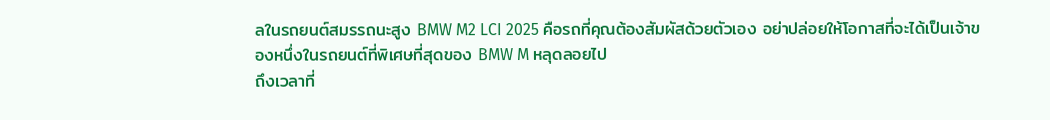ลในรถยนต์สมรรถนะสูง BMW M2 LCI 2025 คือรถที่คุณต้องสัมผัสด้วยตัวเอง อย่าปล่อยให้โอกาสที่จะได้เป็นเจ้าของหนึ่งในรถยนต์ที่พิเศษที่สุดของ BMW M หลุดลอยไป
ถึงเวลาที่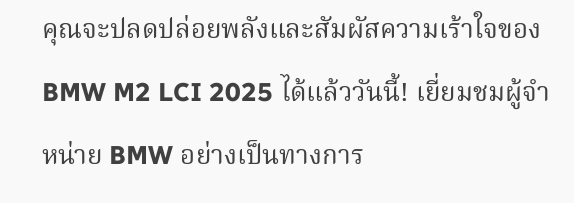คุณจะปลดปล่อยพลังและสัมผัสความเร้าใจของ BMW M2 LCI 2025 ได้แล้ววันนี้! เยี่ยมชมผู้จำหน่าย BMW อย่างเป็นทางการ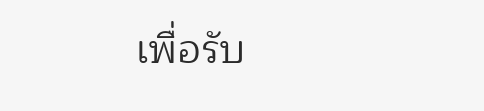เพื่อรับ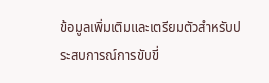ข้อมูลเพิ่มเติมและเตรียมตัวสำหรับประสบการณ์การขับขี่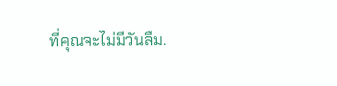ที่คุณจะไม่มีวันลืม.